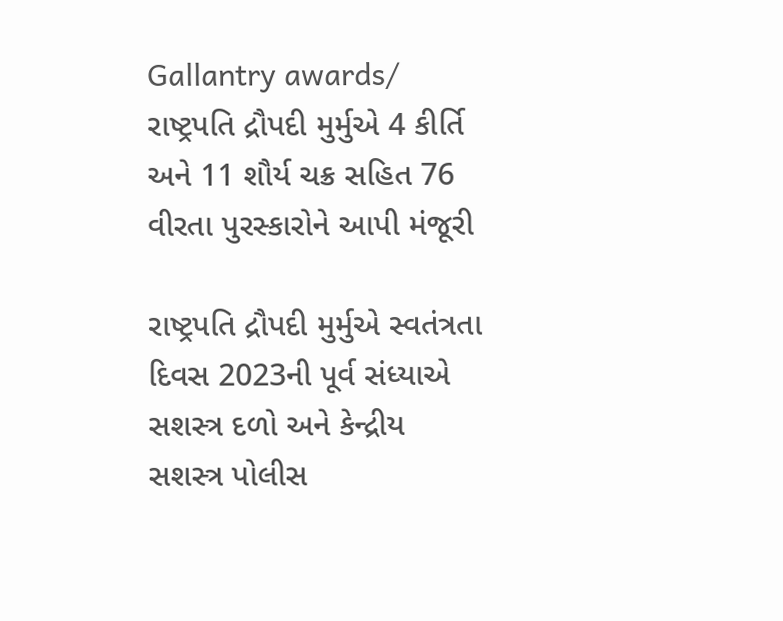Gallantry awards/ રાષ્ટ્રપતિ દ્રૌપદી મુર્મુએ 4 કીર્તિ અને 11 શૌર્ય ચક્ર સહિત 76 વીરતા પુરસ્કારોને આપી મંજૂરી

રાષ્ટ્રપતિ દ્રૌપદી મુર્મુએ સ્વતંત્રતા દિવસ 2023ની પૂર્વ સંધ્યાએ સશસ્ત્ર દળો અને કેન્દ્રીય સશસ્ત્ર પોલીસ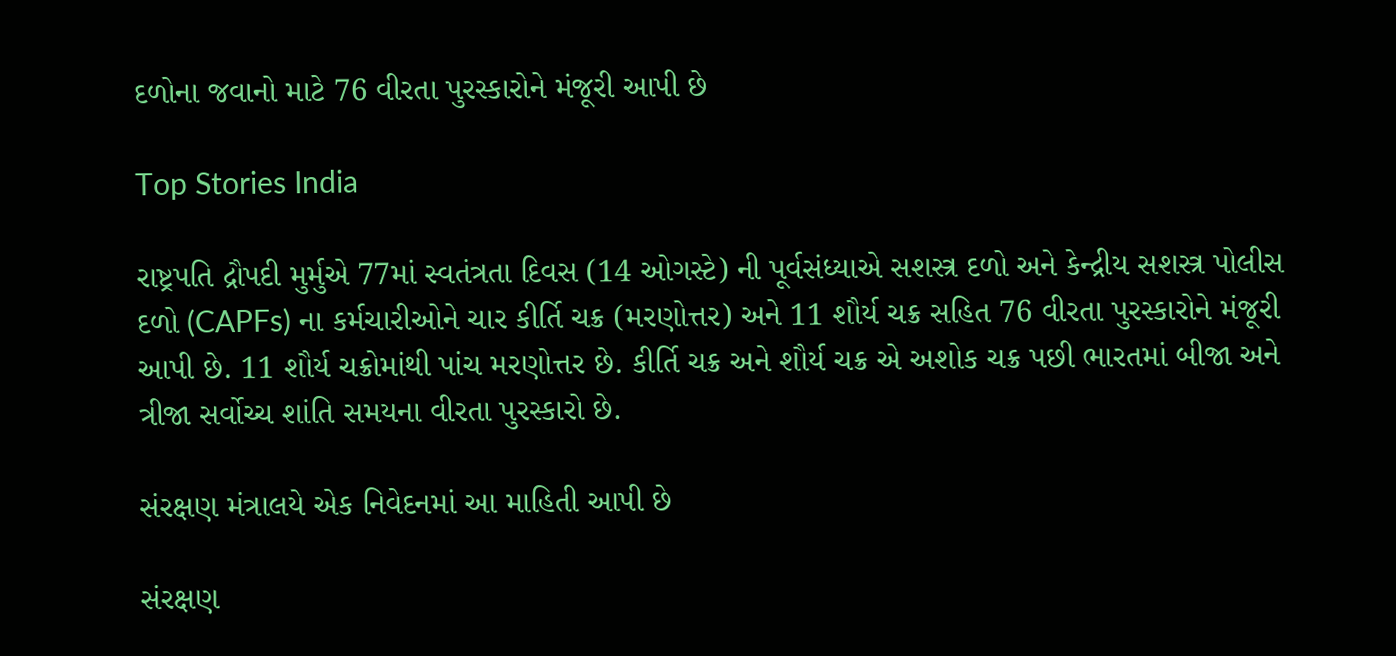દળોના જવાનો માટે 76 વીરતા પુરસ્કારોને મંજૂરી આપી છે

Top Stories India

રાષ્ટ્રપતિ દ્રૌપદી મુર્મુએ 77માં સ્વતંત્રતા દિવસ (14 ઓગસ્ટે) ની પૂર્વસંધ્યાએ સશસ્ત્ર દળો અને કેન્દ્રીય સશસ્ત્ર પોલીસ દળો (CAPFs) ના કર્મચારીઓને ચાર કીર્તિ ચક્ર (મરણોત્તર) અને 11 શૌર્ય ચક્ર સહિત 76 વીરતા પુરસ્કારોને મંજૂરી આપી છે. 11 શૌર્ય ચક્રોમાંથી પાંચ મરણોત્તર છે. કીર્તિ ચક્ર અને શૌર્ય ચક્ર એ અશોક ચક્ર પછી ભારતમાં બીજા અને ત્રીજા સર્વોચ્ચ શાંતિ સમયના વીરતા પુરસ્કારો છે.

સંરક્ષણ મંત્રાલયે એક નિવેદનમાં આ માહિતી આપી છે

સંરક્ષણ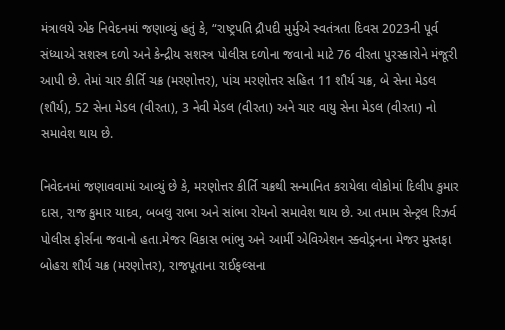મંત્રાલયે એક નિવેદનમાં જણાવ્યું હતું કે, “રાષ્ટ્રપતિ દ્રૌપદી મુર્મુએ સ્વતંત્રતા દિવસ 2023ની પૂર્વ સંધ્યાએ સશસ્ત્ર દળો અને કેન્દ્રીય સશસ્ત્ર પોલીસ દળોના જવાનો માટે 76 વીરતા પુરસ્કારોને મંજૂરી આપી છે. તેમાં ચાર કીર્તિ ચક્ર (મરણોત્તર), પાંચ મરણોત્તર સહિત 11 શૌર્ય ચક્ર, બે સેના મેડલ (શૌર્ય), 52 સેના મેડલ (વીરતા), 3 નેવી મેડલ (વીરતા) અને ચાર વાયુ સેના મેડલ (વીરતા) નો સમાવેશ થાય છે.

નિવેદનમાં જણાવવામાં આવ્યું છે કે, મરણોત્તર કીર્તિ ચક્રથી સન્માનિત કરાયેલા લોકોમાં દિલીપ કુમાર દાસ, રાજ કુમાર યાદવ, બબલુ રાભા અને સાંભા રોયનો સમાવેશ થાય છે. આ તમામ સેન્ટ્રલ રિઝર્વ પોલીસ ફોર્સના જવાનો હતા.મેજર વિકાસ ભાંભુ અને આર્મી એવિએશન સ્ક્વોડ્રનના મેજર મુસ્તફા બોહરા શૌર્ય ચક્ર (મરણોત્તર), રાજપૂતાના રાઈફલ્સના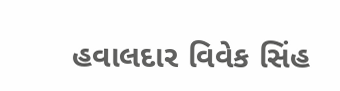હવાલદાર વિવેક સિંહ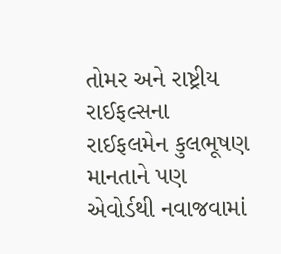તોમર અને રાષ્ટ્રીય રાઈફલ્સના રાઈફલમેન કુલભૂષણ માનતાને પણ એવોર્ડથી નવાજવામાં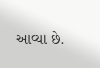આવ્યા છે.